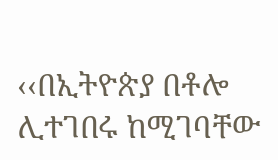‹‹በኢትዮጵያ በቶሎ ሊተገበሩ ከሚገባቸው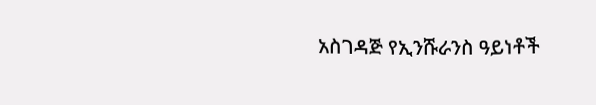አስገዳጅ የኢንሹራንስ ዓይነቶች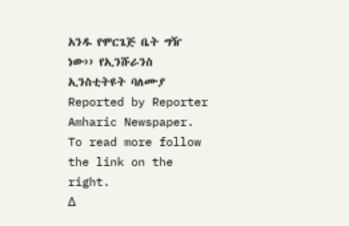አንዱ የሞርጌጅ ቤት ግዥ ነው›› የኢንሹራንስ ኢንስቲትዩት ባለሙያ
Reported by Reporter Amharic Newspaper.
To read more follow the link on the right.
Δ